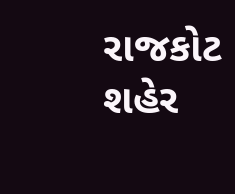રાજકોટ શહેર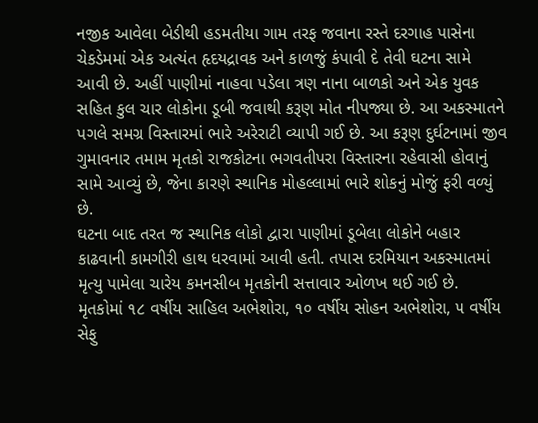નજીક આવેલા બેડીથી હડમતીયા ગામ તરફ જવાના રસ્તે દરગાહ પાસેના ચેકડેમમાં એક અત્યંત હૃદયદ્રાવક અને કાળજું કંપાવી દે તેવી ઘટના સામે આવી છે. અહીં પાણીમાં નાહવા પડેલા ત્રણ નાના બાળકો અને એક યુવક સહિત કુલ ચાર લોકોના ડૂબી જવાથી કરૂણ મોત નીપજ્યા છે. આ અકસ્માતને પગલે સમગ્ર વિસ્તારમાં ભારે અરેરાટી વ્યાપી ગઈ છે. આ કરૂણ દુર્ઘટનામાં જીવ ગુમાવનાર તમામ મૃતકો રાજકોટના ભગવતીપરા વિસ્તારના રહેવાસી હોવાનું સામે આવ્યું છે, જેના કારણે સ્થાનિક મોહલ્લામાં ભારે શોકનું મોજું ફરી વળ્યું છે.
ઘટના બાદ તરત જ સ્થાનિક લોકો દ્વારા પાણીમાં ડૂબેલા લોકોને બહાર કાઢવાની કામગીરી હાથ ધરવામાં આવી હતી. તપાસ દરમિયાન અકસ્માતમાં મૃત્યુ પામેલા ચારેય કમનસીબ મૃતકોની સત્તાવાર ઓળખ થઈ ગઈ છે. મૃતકોમાં ૧૮ વર્ષીય સાહિલ અભેશોરા, ૧૦ વર્ષીય સોહન અભેશોરા, ૫ વર્ષીય સેફુ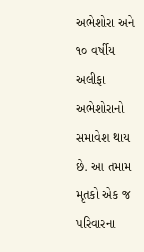અભેશોરા અને ૧૦ વર્ષીય અલીફા અભેશોરાનો સમાવેશ થાય છે. આ તમામ મૃતકો એક જ પરિવારના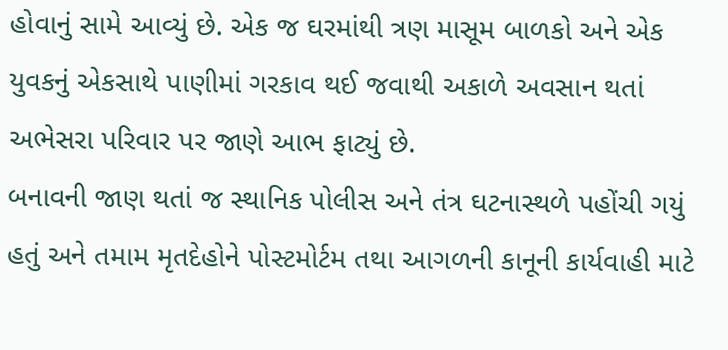હોવાનું સામે આવ્યું છે. એક જ ઘરમાંથી ત્રણ માસૂમ બાળકો અને એક યુવકનું એકસાથે પાણીમાં ગરકાવ થઈ જવાથી અકાળે અવસાન થતાં અભેસરા પરિવાર પર જાણે આભ ફાટ્યું છે.
બનાવની જાણ થતાં જ સ્થાનિક પોલીસ અને તંત્ર ઘટનાસ્થળે પહોંચી ગયું હતું અને તમામ મૃતદેહોને પોસ્ટમોર્ટમ તથા આગળની કાનૂની કાર્યવાહી માટે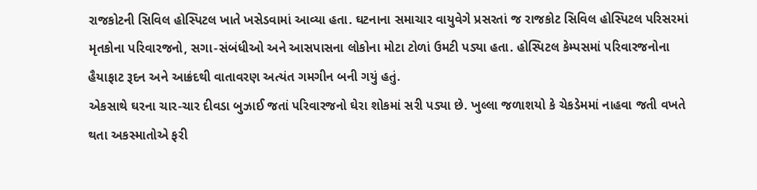રાજકોટની સિવિલ હોસ્પિટલ ખાતે ખસેડવામાં આવ્યા હતા. ઘટનાના સમાચાર વાયુવેગે પ્રસરતાં જ રાજકોટ સિવિલ હોસ્પિટલ પરિસરમાં મૃતકોના પરિવારજનો, સગા-સંબંધીઓ અને આસપાસના લોકોના મોટા ટોળાં ઉમટી પડ્યા હતા. હોસ્પિટલ કેમ્પસમાં પરિવારજનોના હૈયાફાટ રૂદન અને આક્રંદથી વાતાવરણ અત્યંત ગમગીન બની ગયું હતું.
એકસાથે ઘરના ચાર-ચાર દીવડા બુઝાઈ જતાં પરિવારજનો ઘેરા શોકમાં સરી પડ્યા છે. ખુલ્લા જળાશયો કે ચેકડેમમાં નાહવા જતી વખતે થતા અકસ્માતોએ ફરી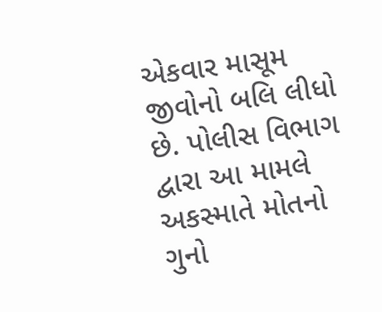એકવાર માસૂમ જીવોનો બલિ લીધો છે. પોલીસ વિભાગ દ્વારા આ મામલે અકસ્માતે મોતનો ગુનો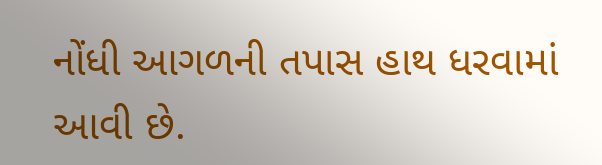નોંધી આગળની તપાસ હાથ ધરવામાં આવી છે.